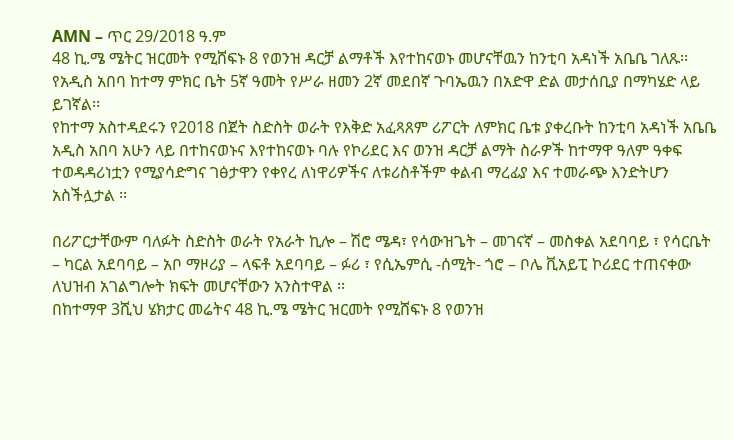AMN – ጥር 29/2018 ዓ.ም
48 ኪ.ሜ ሜትር ዝርመት የሚሸፍኑ 8 የወንዝ ዳርቻ ልማቶች እየተከናወኑ መሆናቸዉን ከንቲባ አዳነች አቤቤ ገለጹ፡፡
የአዲስ አበባ ከተማ ምክር ቤት 5ኛ ዓመት የሥራ ዘመን 2ኛ መደበኛ ጉባኤዉን በአድዋ ድል መታሰቢያ በማካሄድ ላይ ይገኛል፡፡
የከተማ አስተዳደሩን የ2018 በጀት ስድስት ወራት የእቅድ አፈጻጸም ሪፖርት ለምክር ቤቱ ያቀረቡት ከንቲባ አዳነች አቤቤ አዲስ አበባ አሁን ላይ በተከናወኑና እየተከናወኑ ባሉ የኮሪደር እና ወንዝ ዳርቻ ልማት ስራዎች ከተማዋ ዓለም ዓቀፍ ተወዳዳሪነቷን የሚያሳድግና ገፅታዋን የቀየረ ለነዋሪዎችና ለቱሪስቶችም ቀልብ ማረፊያ እና ተመራጭ እንድትሆን አስችሏታል ፡፡

በሪፖርታቸውም ባለፉት ስድስት ወራት የአራት ኪሎ – ሽሮ ሜዳ፣ የሳውዝጌት – መገናኛ – መስቀል አደባባይ ፣ የሳርቤት – ካርል አደባባይ – አቦ ማዞሪያ – ላፍቶ አደባባይ – ፉሪ ፣ የሲኤምሲ -ሰሚት- ጎሮ – ቦሌ ቪአይፒ ኮሪደር ተጠናቀው ለህዝብ አገልግሎት ክፍት መሆናቸውን አንስተዋል ፡፡
በከተማዋ 3ሺህ ሄክታር መሬትና 48 ኪ.ሜ ሜትር ዝርመት የሚሸፍኑ 8 የወንዝ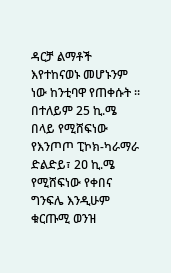ዳርቻ ልማቶች እየተከናወኑ መሆኑንም ነው ከንቲባዋ የጠቀሱት ፡፡
በተለይም 25 ኪ.ሜ በላይ የሚሸፍነው የእንጦጦ ፒኮክ-ካራማራ ድልድይ፣ 2ዐ ኪ.ሜ የሚሸፍነው የቀበና ግንፍሌ እንዲሁም ቁርጡሚ ወንዝ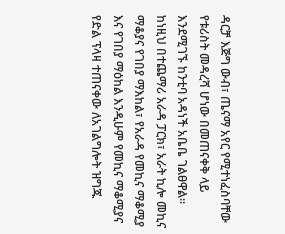ዳርቻ እጅግ ውብ፣ ጤናማ አየር የሚተነፈስባቸው የቱሪስት መዳረሻ ሆነው በመጠናቀቅ ላይ እንደሚገኙ ከንቲባ አዳነች አቤቤ ገልፀዋል፡፡
ከነዚህ በተጨማሪ አራዳ ፓርክ፣ አራት ኪሎ መኪና ማቆያና የገበያ ማእከል፣ የአራዳ የመኪና ማቆሚያ እና የገበያ ማዕከል እንዲሁም የመኪና ማቆሚያና የድል ፕላዛ ተጠናቀው ለአገልግሎት ዝግጁ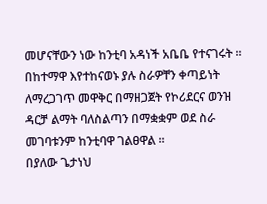መሆናቸውን ነው ከንቲባ አዳነች አቤቤ የተናገሩት ፡፡
በከተማዋ እየተከናወኑ ያሉ ስራዎቸን ቀጣይነት ለማረጋገጥ መዋቅር በማዘጋጀት የኮሪደርና ወንዝ ዳርቻ ልማት ባለስልጣን በማቋቋም ወደ ስራ መገባቱንም ከንቲባዋ ገልፀዋል ፡፡
በያለው ጌታነህ